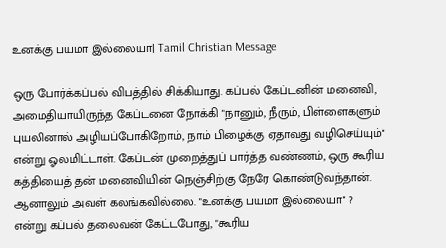உனக்கு பயமா இல்லையா| Tamil Christian Message

ஒரு போர்க்கப்பல் விபத்தில் சிக்கியாது. கப்பல் கேப்டனின் மனைவி, அமைதியாயிருந்த கேப்டனை நோக்கி "நானும், நீரும், பிள்ளைகளும் புயலினால் அழியப்போகிறோம், நாம் பிழைக்கு ஏதாவது வழிசெய்யும்'' என்று ஓலமிட்டாள். கேப்டன் முறைத்துப் பார்த்த வண்ணம், ஒரு கூரிய கத்தியைத் தன் மனைவியின் நெஞ்சிற்கு நேரே கொண்டுவந்தான். ஆனாலும் அவள் கலங்கவில்லை. "உனக்கு பயமா இல்லையா'' ? என்று கப்பல் தலைவன் கேட்டபோது, "கூரிய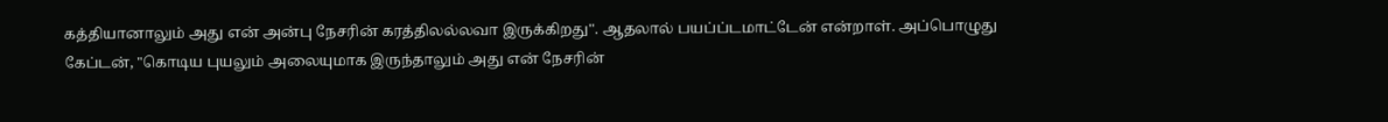கத்தியானாலும் அது என் அன்பு நேசரின் கரத்திலல்லவா இருக்கிறது''. ஆதலால் பயப்ப்டமாட்டேன் என்றாள். அப்பொழுது கேப்டன், "கொடிய புயலும் அலையுமாக இருந்தாலும் அது என் நேசரின்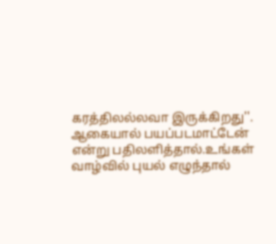கரத்திலல்லவா இருக்கிறது''. ஆகையால் பயப்படமாட்டேன் என்று பதிலளித்தால்.உங்கள் வாழ்வில் புயல் எழுந்தால்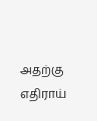அதற்கு எதிராய்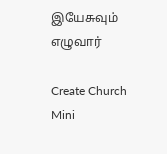இயேசுவும் எழுவார்

Create Church Mini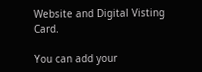Website and Digital Visting Card.

You can add your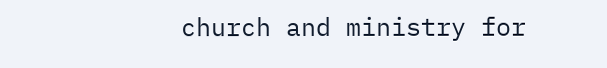church and ministry for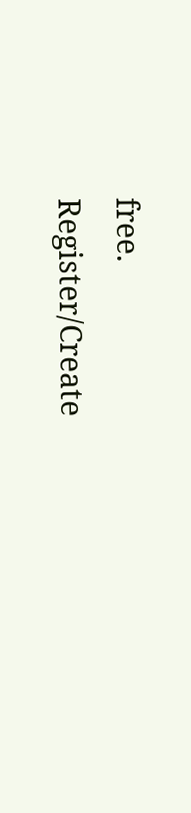free.
Register/Create